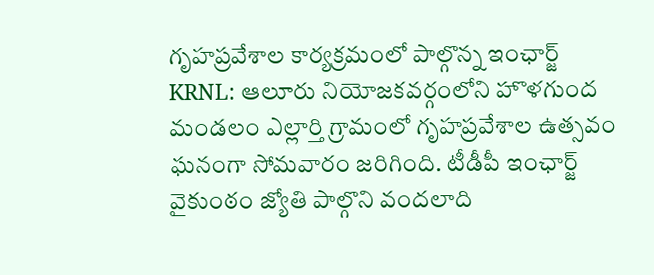గృహప్రవేశాల కార్యక్రమంలో పాల్గొన్న ఇంఛార్జ్
KRNL: ఆలూరు నియోజకవర్గంలోని హొళగుంద మండలం ఎల్లార్తి గ్రామంలో గృహప్రవేశాల ఉత్సవం ఘనంగా సోమవారం జరిగింది. టీడీపీ ఇంఛార్జ్ వైకుంఠం జ్యోతి పాల్గొని వందలాది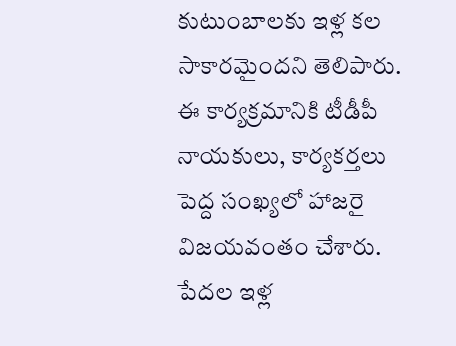కుటుంబాలకు ఇళ్ల కల సాకారమైందని తెలిపారు. ఈ కార్యక్రమానికి టీడీపీ నాయకులు, కార్యకర్తలు పెద్ద సంఖ్యలో హాజరై విజయవంతం చేశారు. పేదల ఇళ్ల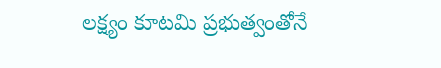లక్ష్యం కూటమి ప్రభుత్వంతోనే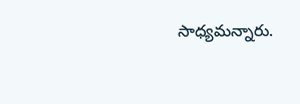సాధ్యమన్నారు.